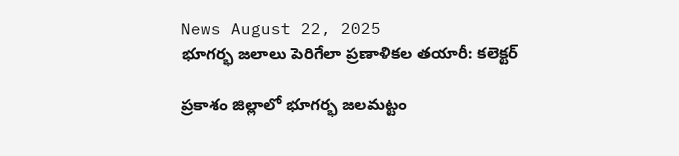News August 22, 2025
భూగర్భ జలాలు పెరిగేలా ప్రణాళికల తయారీ: కలెక్టర్

ప్రకాశం జిల్లాలో భూగర్భ జలమట్టం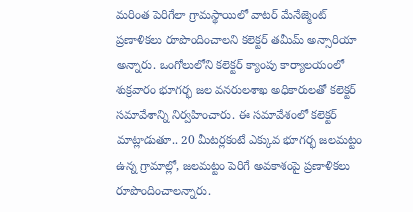మరింత పెరిగేలా గ్రామస్థాయిలో వాటర్ మేనేజ్మెంట్ ప్రణాళికలు రూపొందించాలని కలెక్టర్ తమీమ్ అన్సారియా అన్నారు. ఒంగోలులోని కలెక్టర్ క్యాంపు కార్యాలయంలో శుక్రవారం భూగర్భ జల వనరులశాఖ అధికారులతో కలెక్టర్ సమావేశాన్ని నిర్వహించారు. ఈ సమావేశంలో కలెక్టర్ మాట్లాడుతూ.. 20 మీటర్లకంటే ఎక్కువ భూగర్భ జలమట్టం ఉన్న గ్రామాల్లో, జలమట్టం పెరిగే అవకాశంపై ప్రణాళికలు రూపొందించాలన్నారు.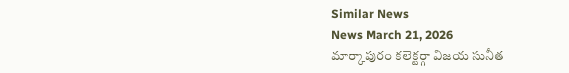Similar News
News March 21, 2026
మార్కాపురం కలెక్టర్గా విజయ సునీత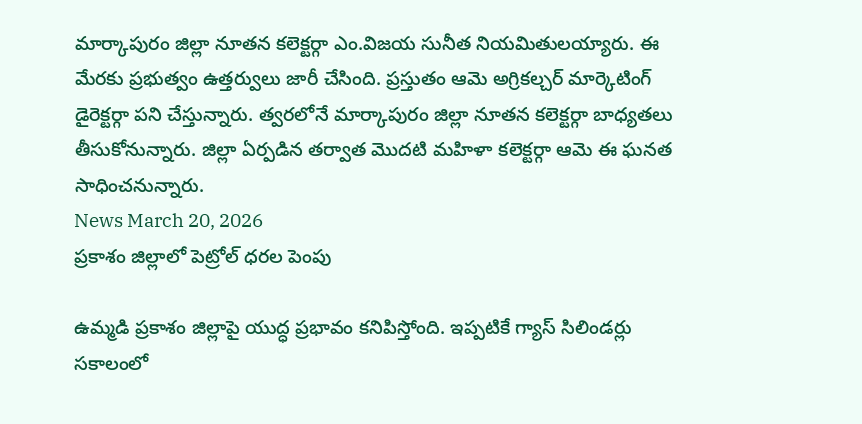మార్కాపురం జిల్లా నూతన కలెక్టర్గా ఎం.విజయ సునీత నియమితులయ్యారు. ఈ మేరకు ప్రభుత్వం ఉత్తర్వులు జారీ చేసింది. ప్రస్తుతం ఆమె అగ్రికల్చర్ మార్కెటింగ్ డైరెక్టర్గా పని చేస్తున్నారు. త్వరలోనే మార్కాపురం జిల్లా నూతన కలెక్టర్గా బాధ్యతలు తీసుకోనున్నారు. జిల్లా ఏర్పడిన తర్వాత మొదటి మహిళా కలెక్టర్గా ఆమె ఈ ఘనత సాధించనున్నారు.
News March 20, 2026
ప్రకాశం జిల్లాలో పెట్రోల్ ధరల పెంపు

ఉమ్మడి ప్రకాశం జిల్లాపై యుద్ధ ప్రభావం కనిపిస్తోంది. ఇప్పటికే గ్యాస్ సిలిండర్లు సకాలంలో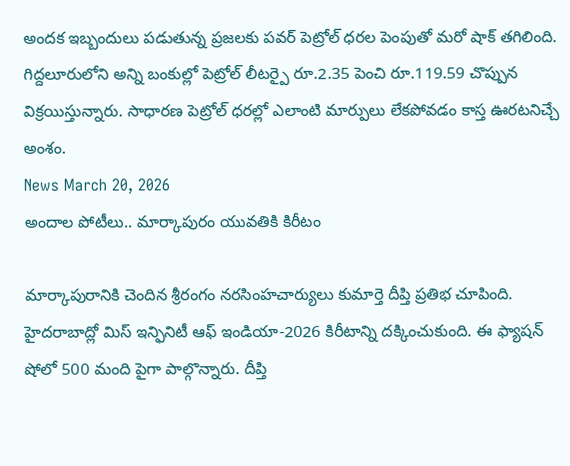అందక ఇబ్బందులు పడుతున్న ప్రజలకు పవర్ పెట్రోల్ ధరల పెంపుతో మరో షాక్ తగిలింది. గిద్దలూరులోని అన్ని బంకుల్లో పెట్రోల్ లీటర్పై రూ.2.35 పెంచి రూ.119.59 చొప్పున విక్రయిస్తున్నారు. సాధారణ పెట్రోల్ ధరల్లో ఎలాంటి మార్పులు లేకపోవడం కాస్త ఊరటనిచ్చే అంశం.
News March 20, 2026
అందాల పోటీలు.. మార్కాపురం యువతికి కిరీటం

మార్కాపురానికి చెందిన శ్రీరంగం నరసింహచార్యులు కుమార్తె దీప్తి ప్రతిభ చూపింది. హైదరాబాద్లో మిస్ ఇన్ఫినిటీ ఆఫ్ ఇండియా-2026 కిరీటాన్ని దక్కించుకుంది. ఈ ఫ్యాషన్ షోలో 500 మంది పైగా పాల్గొన్నారు. దీప్తి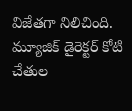విజేతగా నిలిచింది. మ్యూజిక్ డైరెక్టర్ కోటి చేతుల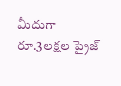మీదుగా రూ.3లక్షల ప్రైజ్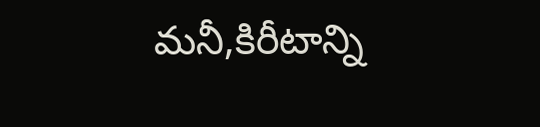మనీ,కిరీటాన్ని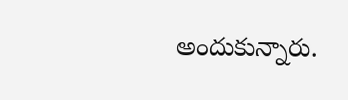అందుకున్నారు.